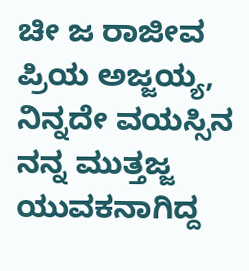ಚೀ ಜ ರಾಜೀವ
ಪ್ರಿಯ ಅಜ್ಜಯ್ಯ,
ನಿನ್ನದೇ ವಯಸ್ಸಿನ
ನನ್ನ ಮುತ್ತಜ್ಜ
ಯುವಕನಾಗಿದ್ದ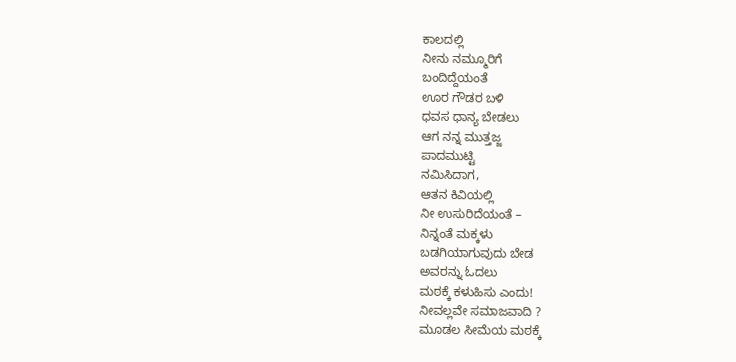ಕಾಲದಲ್ಲಿ
ನೀನು ನಮ್ಮೂರಿಗೆ
ಬಂದಿದ್ದೆಯಂತೆ
ಊರ ಗೌಡರ ಬಳಿ
ಧವಸ ಧಾನ್ಯ ಬೇಡಲು
ಆಗ ನನ್ನ ಮುತ್ತಜ್ಜ
ಪಾದಮುಟ್ಟಿ
ನಮಿಸಿದಾಗ,
ಆತನ ಕಿವಿಯಲ್ಲಿ
ನೀ ಉಸುರಿದೆಯಂತೆ –
ನಿನ್ನಂತೆ ಮಕ್ಕಳು
ಬಡಗಿಯಾಗುವುದು ಬೇಡ
ಅವರನ್ನು ಓದಲು
ಮಠಕ್ಕೆ ಕಳುಹಿಸು ಎಂದು!
ನೀವಲ್ಲವೇ ಸಮಾಜವಾದಿ ?
ಮೂಡಲ ಸೀಮೆಯ ಮಠಕ್ಕೆ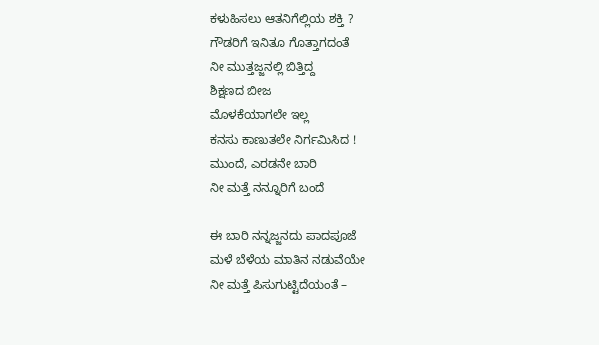ಕಳುಹಿಸಲು ಆತನಿಗೆಲ್ಲಿಯ ಶಕ್ತಿ ?
ಗೌಡರಿಗೆ ಇನಿತೂ ಗೊತ್ತಾಗದಂತೆ
ನೀ ಮುತ್ತಜ್ಜನಲ್ಲಿ ಬಿತ್ತಿದ್ದ
ಶಿಕ್ಷಣದ ಬೀಜ
ಮೊಳಕೆಯಾಗಲೇ ಇಲ್ಲ
ಕನಸು ಕಾಣುತಲೇ ನಿರ್ಗಮಿಸಿದ !
ಮುಂದೆ, ಎರಡನೇ ಬಾರಿ
ನೀ ಮತ್ತೆ ನನ್ನೂರಿಗೆ ಬಂದೆ

ಈ ಬಾರಿ ನನ್ನಜ್ಜನದು ಪಾದಪೂಜೆ
ಮಳೆ ಬೆಳೆಯ ಮಾತಿನ ನಡುವೆಯೇ
ನೀ ಮತ್ತೆ ಪಿಸುಗುಟ್ಟಿದೆಯಂತೆ –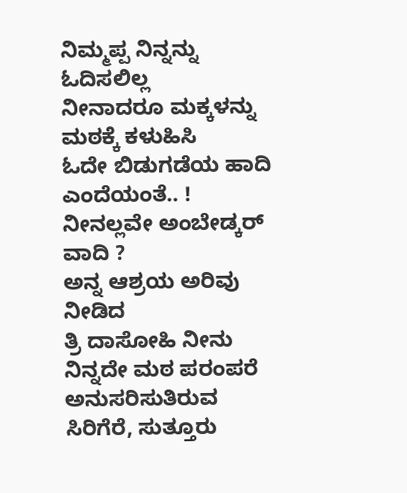ನಿಮ್ಮಪ್ಪ ನಿನ್ನನ್ನು ಓದಿಸಲಿಲ್ಲ
ನೀನಾದರೂ ಮಕ್ಕಳನ್ನು
ಮಠಕ್ಕೆ ಕಳುಹಿಸಿ
ಓದೇ ಬಿಡುಗಡೆಯ ಹಾದಿ
ಎಂದೆಯಂತೆ.. !
ನೀನಲ್ಲವೇ ಅಂಬೇಡ್ಕರ್ ವಾದಿ ?
ಅನ್ನ ಆಶ್ರಯ ಅರಿವು ನೀಡಿದ
ತ್ರಿ ದಾಸೋಹಿ ನೀನು
ನಿನ್ನದೇ ಮಠ ಪರಂಪರೆ
ಅನುಸರಿಸುತಿರುವ
ಸಿರಿಗೆರೆ, ಸುತ್ತೂರು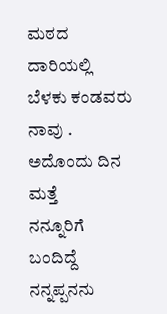ಮಠದ
ದಾರಿಯಲ್ಲಿ ಬೆಳಕು ಕಂಡವರು
ನಾವು .
ಅದೊಂದು ದಿನ ಮತ್ತೆ
ನನ್ನೂರಿಗೆ ಬಂದಿದ್ದೆ
ನನ್ನಪ್ಪನನು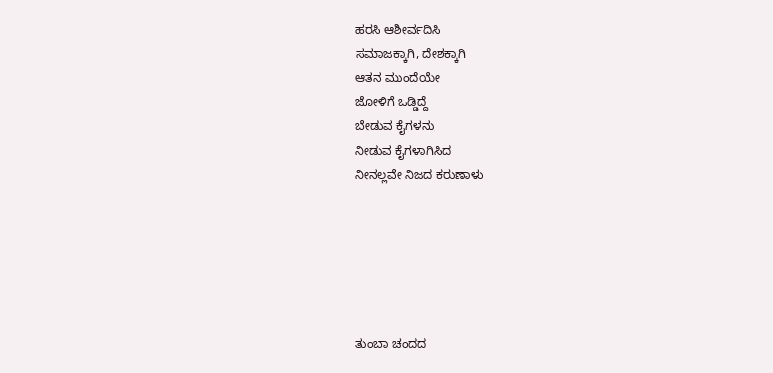ಹರಸಿ ಆಶೀರ್ವದಿಸಿ
ಸಮಾಜಕ್ಕಾಗಿ, ದೇಶಕ್ಕಾಗಿ
ಆತನ ಮುಂದೆಯೇ
ಜೋಳಿಗೆ ಒಡ್ಡಿದ್ದೆ
ಬೇಡುವ ಕೈಗಳನು
ನೀಡುವ ಕೈಗಳಾಗಿಸಿದ
ನೀನಲ್ಲವೇ ನಿಜದ ಕರುಣಾಳು






ತುಂಬಾ ಚಂದದ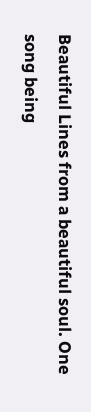Beautiful Lines from a beautiful soul. One song being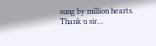sung by million hearts.
Thank u sir…